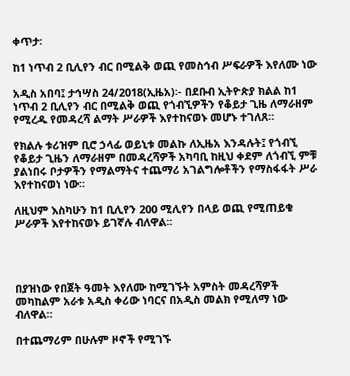ቀጥታ፡

ከ1 ነጥብ 2 ቢሊየን ብር በሚልቅ ወጪ የመስኅብ ሥፍራዎች እየለሙ ነው

አዲስ አበባ፤ ታኅሣስ 24/2018(ኢዜአ)፡- በደቡብ ኢትዮጵያ ክልል ከ1 ነጥብ 2 ቢሊየን ብር በሚልቅ ወጪ የጎብኚዎችን የቆይታ ጊዜ ለማራዘም የሚረዱ የመዳረሻ ልማት ሥራዎች እየተከናወኑ መሆኑ ተገለጸ።

የክልሉ ቱሪዝም ቢሮ ኃላፊ ወይኒቱ መልኩ ለኢዜአ እንዳሉት፤ የጎብኚ የቆይታ ጊዜን ለማራዘም በመዳረሻዎች አካባቢ ከዚህ ቀደም ለጎብኚ ምቹ ያልነበሩ ቦታዎችን የማልማትና ተጨማሪ አገልግሎቶችን የማስፋፋት ሥራ እየተከናወነ ነው።

ለዚህም እስካሁን ከ1 ቢሊየን 200 ሚሊየን በላይ ወጪ የሚጠይቁ ሥራዎች እየተከናወኑ ይገኛሉ ብለዋል፡፡




በያዝነው የበጀት ዓመት እየለሙ ከሚገኙት አምስት መዳረሻዎች መካከልም አራቱ አዲስ ቀሪው ነባርና በአዲስ መልክ የሚለማ ነው ብለዋል።

በተጨማሪም በሁሉም ዞኖች የሚገኙ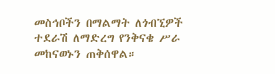መስኅቦችን በማልማት ለጎብኚዎች ተደራሽ ለማድረግ የንቅናቄ ሥራ መከናወኑን ጠቅሰዋል።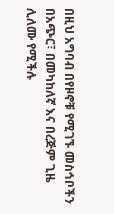በዚህ አግባብ በየዞኖቹ የሚገኙ መስኅቦችን በአጭር፣ በመካከለኛ እና በረጅም ጊዜ ሊለሙ የሚችሉ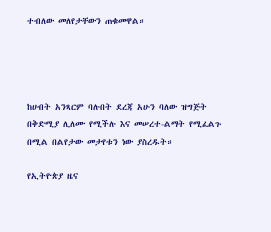ተብለው መለየታቸውን ጠቁመዋል።




ከሀብት አንጻርም ባሉበት ደረጃ አሁን ባለው ዝግጅት በቅድሚያ ሊለሙ የሚችሉ እና መሠረተ-ልማት የሚፈልጉ በሚል በልየታው መታየቱን ነው ያስረዱት።

የኢትዮጵያ ዜና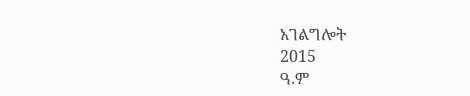አገልግሎት
2015
ዓ.ም